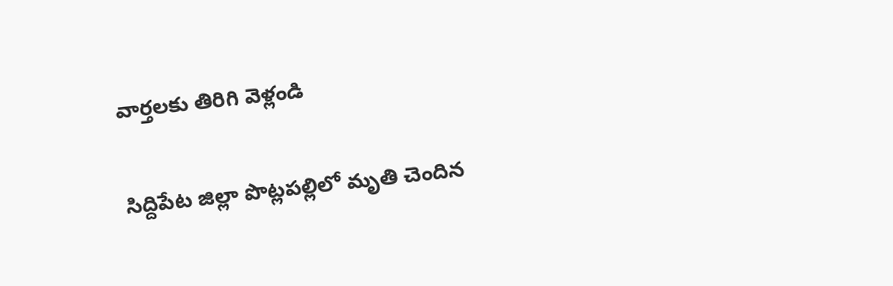వార్తలకు తిరిగి వెళ్లండి

సిద్దిపేట జిల్లా పొట్లపల్లిలో మృతి చెందిన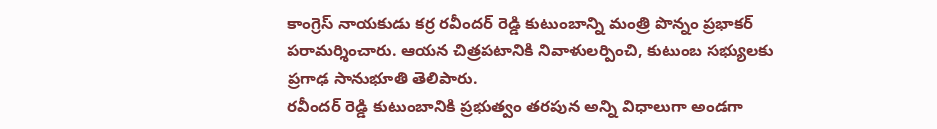కాంగ్రెస్ నాయకుడు కర్ర రవీందర్ రెడ్డి కుటుంబాన్ని మంత్రి పొన్నం ప్రభాకర్ పరామర్శించారు. ఆయన చిత్రపటానికి నివాళులర్పించి, కుటుంబ సభ్యులకు ప్రగాఢ సానుభూతి తెలిపారు.
రవీందర్ రెడ్డి కుటుంబానికి ప్రభుత్వం తరపున అన్ని విధాలుగా అండగా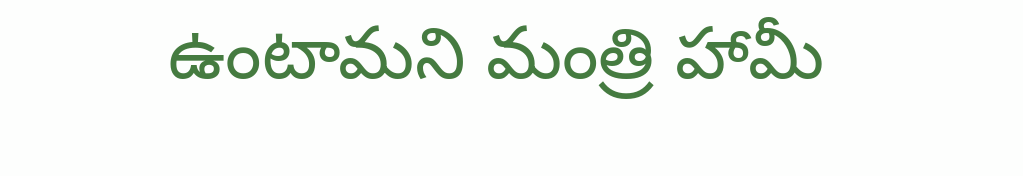ఉంటామని మంత్రి హామీ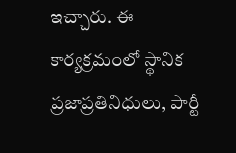ఇచ్చారు. ఈ కార్యక్రమంలో స్థానిక ప్రజాప్రతినిధులు, పార్టీ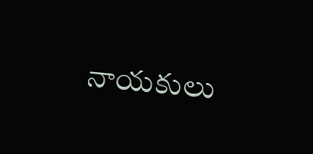నాయకులు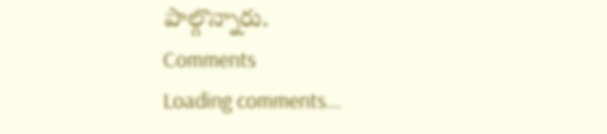పాల్గొన్నారు.
Comments
Loading comments...